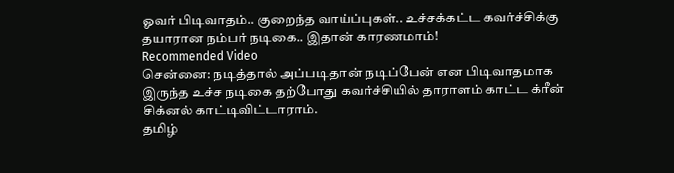ஓவர் பிடிவாதம்.. குறைந்த வாய்ப்புகள்.. உச்சக்கட்ட கவர்ச்சிக்கு தயாரான நம்பர் நடிகை.. இதான் காரணமாம்!
Recommended Video
சென்னை: நடித்தால் அப்படிதான் நடிப்பேன் என பிடிவாதமாக இருந்த உச்ச நடிகை தற்போது கவர்ச்சியில் தாராளம் காட்ட க்ரீன் சிக்னல் காட்டிவிட்டாராம்.
தமிழ்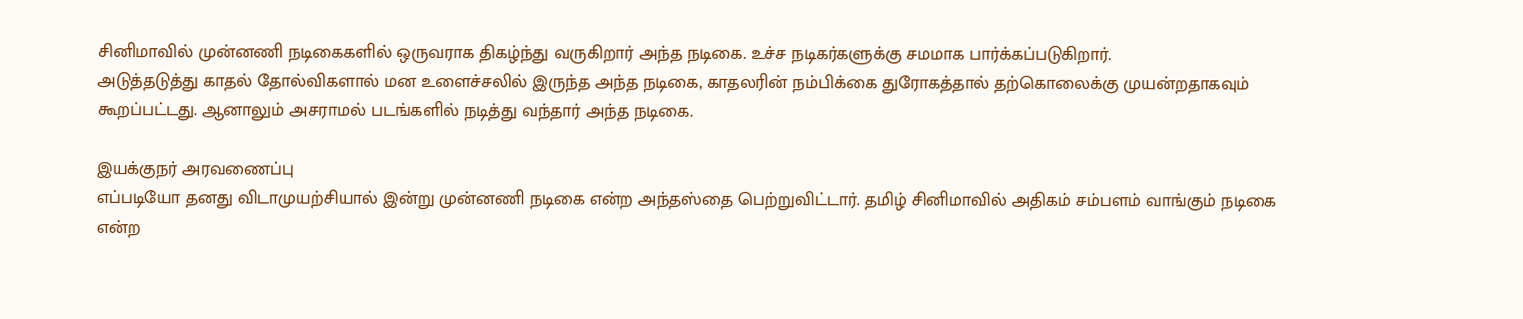சினிமாவில் முன்னணி நடிகைகளில் ஒருவராக திகழ்ந்து வருகிறார் அந்த நடிகை. உச்ச நடிகர்களுக்கு சமமாக பார்க்கப்படுகிறார்.
அடுத்தடுத்து காதல் தோல்விகளால் மன உளைச்சலில் இருந்த அந்த நடிகை, காதலரின் நம்பிக்கை துரோகத்தால் தற்கொலைக்கு முயன்றதாகவும் கூறப்பட்டது. ஆனாலும் அசராமல் படங்களில் நடித்து வந்தார் அந்த நடிகை.

இயக்குநர் அரவணைப்பு
எப்படியோ தனது விடாமுயற்சியால் இன்று முன்னணி நடிகை என்ற அந்தஸ்தை பெற்றுவிட்டார். தமிழ் சினிமாவில் அதிகம் சம்பளம் வாங்கும் நடிகை என்ற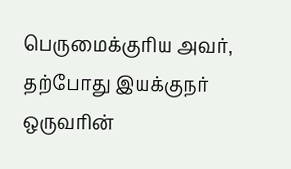பெருமைக்குரிய அவர், தற்போது இயக்குநர் ஒருவரின்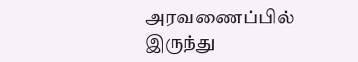அரவணைப்பில் இருந்து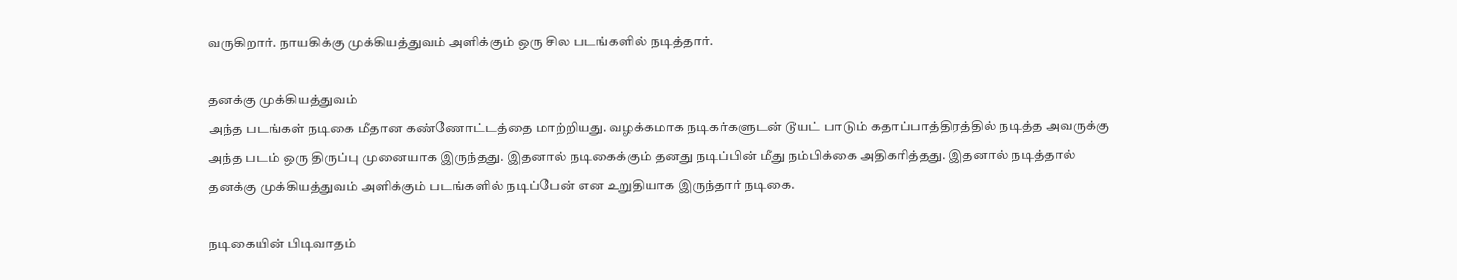வருகிறார். நாயகிக்கு முக்கியத்துவம் அளிக்கும் ஒரு சில படங்களில் நடித்தார்.

தனக்கு முக்கியத்துவம்
அந்த படங்கள் நடிகை மீதான கண்ணோட்டத்தை மாற்றியது. வழக்கமாக நடிகர்களுடன் டூயட் பாடும் கதாப்பாத்திரத்தில் நடித்த அவருக்கு அந்த படம் ஒரு திருப்பு முனையாக இருந்தது. இதனால் நடிகைக்கும் தனது நடிப்பின் மீது நம்பிக்கை அதிகரித்தது. இதனால் நடித்தால் தனக்கு முக்கியத்துவம் அளிக்கும் படங்களில் நடிப்பேன் என உறுதியாக இருந்தார் நடிகை.

நடிகையின் பிடிவாதம்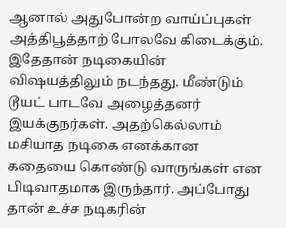ஆனால் அதுபோன்ற வாய்ப்புகள் அத்திபூத்தாற் போலவே கிடைக்கும். இதேதான் நடிகையின் விஷயத்திலும் நடந்தது. மீண்டும் டூயட் பாடவே அழைத்தனர் இயக்குநர்கள். அதற்கெல்லாம் மசியாத நடிகை எனக்கான கதையை கொண்டு வாருங்கள் என பிடிவாதமாக இருந்தார். அப்போது தான் உச்ச நடிகரின்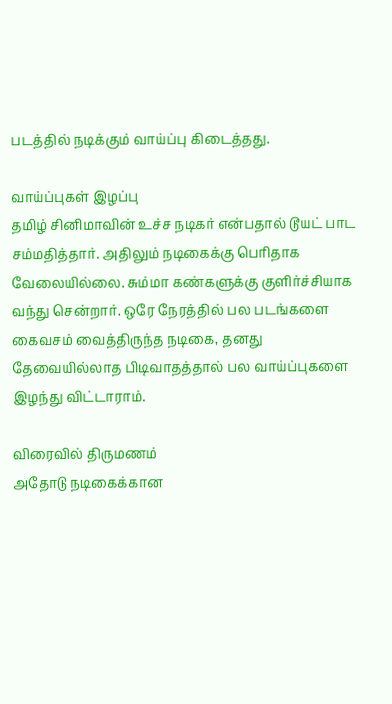படத்தில் நடிக்கும் வாய்ப்பு கிடைத்தது.

வாய்ப்புகள் இழப்பு
தமிழ் சினிமாவின் உச்ச நடிகர் என்பதால் டூயட் பாட சம்மதித்தார். அதிலும் நடிகைக்கு பெரிதாக வேலையில்லை. சும்மா கண்களுக்கு குளிர்ச்சியாக வந்து சென்றார். ஒரே நேரத்தில் பல படங்களை கைவசம் வைத்திருந்த நடிகை, தனது தேவையில்லாத பிடிவாதத்தால் பல வாய்ப்புகளை இழந்து விட்டாராம்.

விரைவில் திருமணம்
அதோடு நடிகைக்கான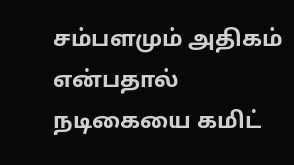சம்பளமும் அதிகம் என்பதால் நடிகையை கமிட்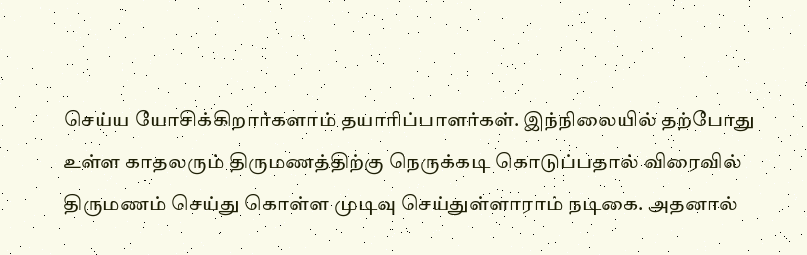செய்ய யோசிக்கிறார்களாம் தயாரிப்பாளர்கள். இந்நிலையில் தற்போது உள்ள காதலரும் திருமணத்திற்கு நெருக்கடி கொடுப்பதால் விரைவில் திருமணம் செய்து கொள்ள முடிவு செய்துள்ளாராம் நடிகை. அதனால்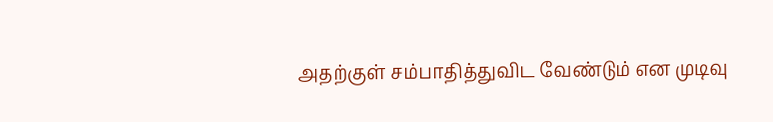அதற்குள் சம்பாதித்துவிட வேண்டும் என முடிவு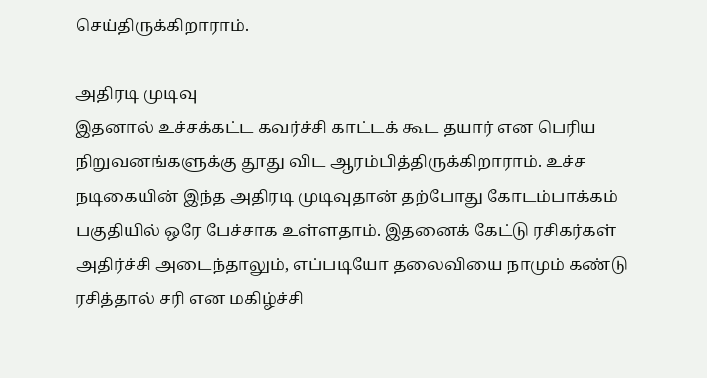செய்திருக்கிறாராம்.

அதிரடி முடிவு
இதனால் உச்சக்கட்ட கவர்ச்சி காட்டக் கூட தயார் என பெரிய நிறுவனங்களுக்கு தூது விட ஆரம்பித்திருக்கிறாராம். உச்ச நடிகையின் இந்த அதிரடி முடிவுதான் தற்போது கோடம்பாக்கம் பகுதியில் ஒரே பேச்சாக உள்ளதாம். இதனைக் கேட்டு ரசிகர்கள் அதிர்ச்சி அடைந்தாலும், எப்படியோ தலைவியை நாமும் கண்டு ரசித்தால் சரி என மகிழ்ச்சி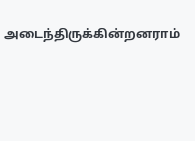அடைந்திருக்கின்றனராம்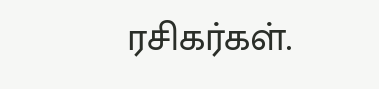ரசிகர்கள்.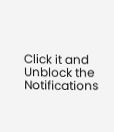Click it and Unblock the Notifications